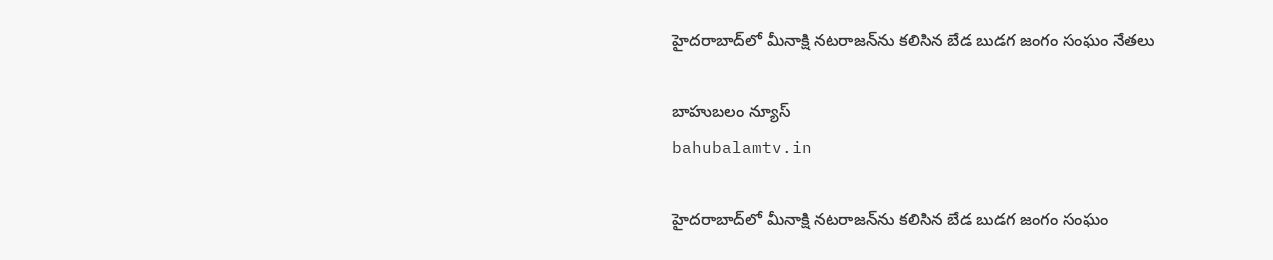హైదరాబాద్‌లో మీనాక్షి నటరాజన్‌ను కలిసిన బేడ బుడగ జంగం సంఘం నేతలు

బాహుబలం న్యూస్
bahubalamtv.in

హైదరాబాద్‌లో మీనాక్షి నటరాజన్‌ను కలిసిన బేడ బుడగ జంగం సంఘం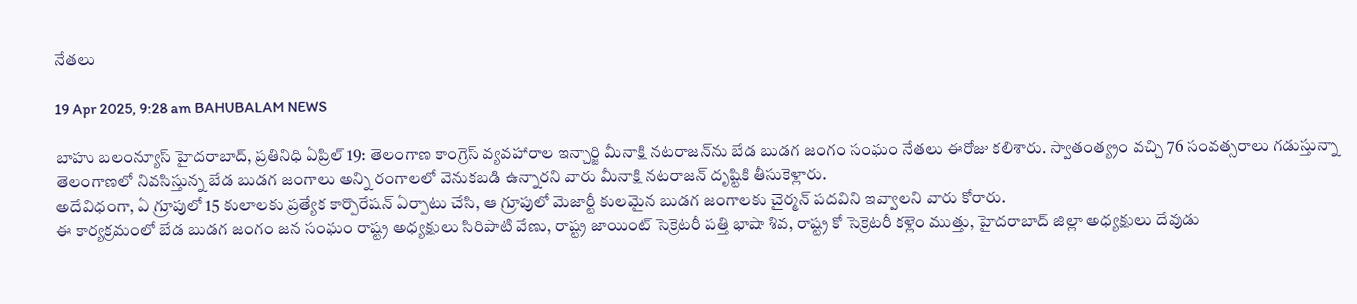నేతలు

19 Apr 2025, 9:28 am BAHUBALAM NEWS

బాహు బలంన్యూస్ హైదరాబాద్, ప్రతినిధి ఏప్రిల్ 19: తెలంగాణ కాంగ్రెస్ వ్యవహారాల ఇన్చార్జి మీనాక్షి నటరాజన్‌ను బేడ బుడగ జంగం సంఘం నేతలు ఈరోజు కలిశారు. స్వాతంత్య్రం వచ్చి 76 సంవత్సరాలు గడుస్తున్నా తెలంగాణలో నివసిస్తున్న బేడ బుడగ జంగాలు అన్ని రంగాలలో వెనుకబడి ఉన్నారని వారు మీనాక్షి నటరాజన్ దృష్టికి తీసుకెళ్లారు.
అదేవిధంగా, ఏ గ్రూపులో 15 కులాలకు ప్రత్యేక కార్పొరేషన్ ఏర్పాటు చేసి, ఆ గ్రూపులో మెజార్టీ కులమైన బుడగ జంగాలకు చైర్మన్ పదవిని ఇవ్వాలని వారు కోరారు.
ఈ కార్యక్రమంలో బేడ బుడగ జంగం జన సంఘం రాష్ట్ర అధ్యక్షులు సిరిపాటి వేణు, రాష్ట్ర జాయింట్ సెక్రెటరీ పత్తి భాషా శివ, రాష్ట్ర కో సెక్రెటరీ కళ్లెం ముత్తు, హైదరాబాద్ జిల్లా అధ్యక్షులు దేవుడు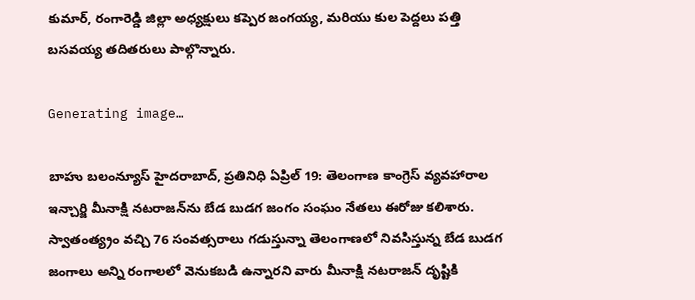కుమార్, రంగారెడ్డి జిల్లా అధ్యక్షులు కప్పెర జంగయ్య, మరియు కుల పెద్దలు పత్తి బసవయ్య తదితరులు పాల్గొన్నారు.

Generating image…

బాహు బలంన్యూస్ హైదరాబాద్, ప్రతినిధి ఏప్రిల్ 19: తెలంగాణ కాంగ్రెస్ వ్యవహారాల ఇన్చార్జి మీనాక్షి నటరాజన్‌ను బేడ బుడగ జంగం సంఘం నేతలు ఈరోజు కలిశారు. స్వాతంత్య్రం వచ్చి 76 సంవత్సరాలు గడుస్తున్నా తెలంగాణలో నివసిస్తున్న బేడ బుడగ జంగాలు అన్ని రంగాలలో వెనుకబడి ఉన్నారని వారు మీనాక్షి నటరాజన్ దృష్టికి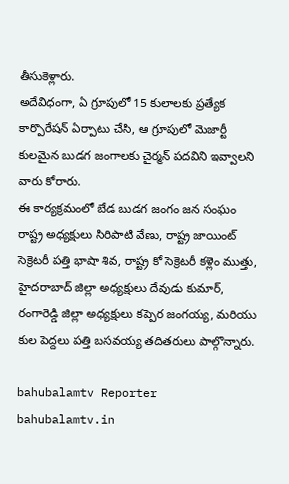తీసుకెళ్లారు.
అదేవిధంగా, ఏ గ్రూపులో 15 కులాలకు ప్రత్యేక కార్పొరేషన్ ఏర్పాటు చేసి, ఆ గ్రూపులో మెజార్టీ కులమైన బుడగ జంగాలకు చైర్మన్ పదవిని ఇవ్వాలని వారు కోరారు.
ఈ కార్యక్రమంలో బేడ బుడగ జంగం జన సంఘం రాష్ట్ర అధ్యక్షులు సిరిపాటి వేణు, రాష్ట్ర జాయింట్ సెక్రెటరీ పత్తి భాషా శివ, రాష్ట్ర కో సెక్రెటరీ కళ్లెం ముత్తు, హైదరాబాద్ జిల్లా అధ్యక్షులు దేవుడు కుమార్, రంగారెడ్డి జిల్లా అధ్యక్షులు కప్పెర జంగయ్య, మరియు కుల పెద్దలు పత్తి బసవయ్య తదితరులు పాల్గొన్నారు.

bahubalamtv Reporter
bahubalamtv.in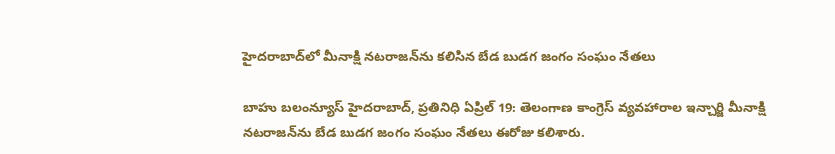హైదరాబాద్‌లో మీనాక్షి నటరాజన్‌ను కలిసిన బేడ బుడగ జంగం సంఘం నేతలు

బాహు బలంన్యూస్ హైదరాబాద్, ప్రతినిధి ఏప్రిల్ 19: తెలంగాణ కాంగ్రెస్ వ్యవహారాల ఇన్చార్జి మీనాక్షి నటరాజన్‌ను బేడ బుడగ జంగం సంఘం నేతలు ఈరోజు కలిశారు.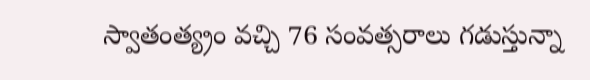స్వాతంత్య్రం వచ్చి 76 సంవత్సరాలు గడుస్తున్నా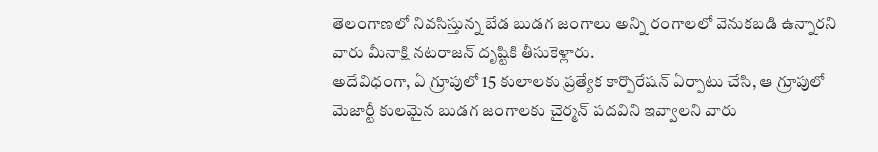తెలంగాణలో నివసిస్తున్న బేడ బుడగ జంగాలు అన్ని రంగాలలో వెనుకబడి ఉన్నారని వారు మీనాక్షి నటరాజన్ దృష్టికి తీసుకెళ్లారు.
అదేవిధంగా, ఏ గ్రూపులో 15 కులాలకు ప్రత్యేక కార్పొరేషన్ ఏర్పాటు చేసి, ఆ గ్రూపులో మెజార్టీ కులమైన బుడగ జంగాలకు చైర్మన్ పదవిని ఇవ్వాలని వారు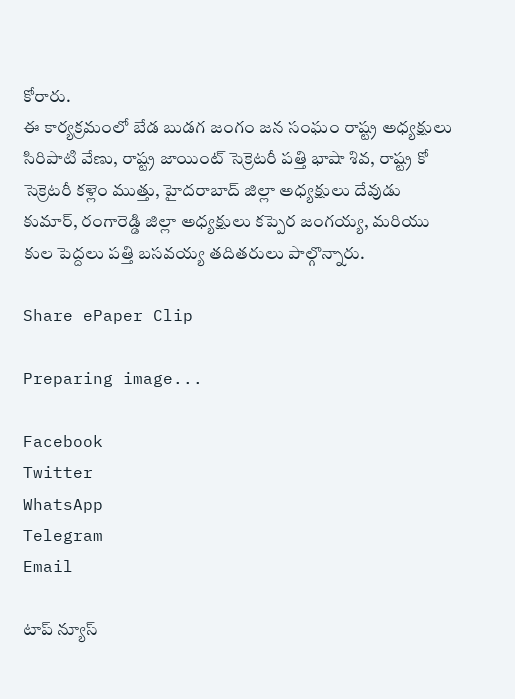కోరారు.
ఈ కార్యక్రమంలో బేడ బుడగ జంగం జన సంఘం రాష్ట్ర అధ్యక్షులు సిరిపాటి వేణు, రాష్ట్ర జాయింట్ సెక్రెటరీ పత్తి భాషా శివ, రాష్ట్ర కో సెక్రెటరీ కళ్లెం ముత్తు, హైదరాబాద్ జిల్లా అధ్యక్షులు దేవుడు కుమార్, రంగారెడ్డి జిల్లా అధ్యక్షులు కప్పెర జంగయ్య, మరియు కుల పెద్దలు పత్తి బసవయ్య తదితరులు పాల్గొన్నారు.

Share ePaper Clip

Preparing image...

Facebook
Twitter
WhatsApp
Telegram
Email

టాప్ న్యూస్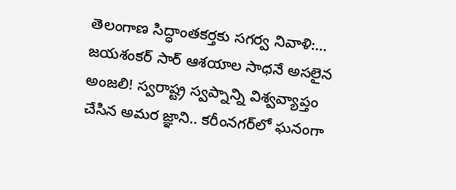తెలంగాణ సిద్ధాంతకర్తకు సగర్వ నివాళి:… జయశంకర్ సార్ ఆశయాల సాధనే అసలైన అంజలి! స్వరాష్ట్ర స్వప్నాన్ని విశ్వవ్యాప్తం చేసిన అమర జ్ఞాని.. కరీంనగర్‌లో ఘనంగా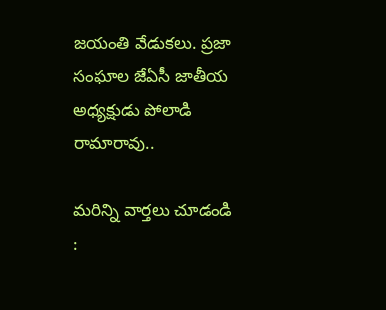జయంతి వేడుకలు. ప్రజా సంఘాల జేఏసీ జాతీయ అధ్యక్షుడు పోలాడి రామారావు..

మరిన్ని వార్తలు చూడండి :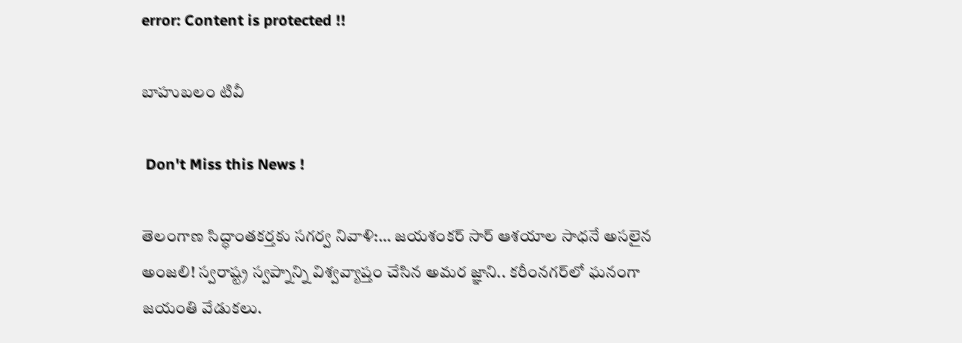error: Content is protected !!

బాహుబలం టివీ

 Don't Miss this News !

తెలంగాణ సిద్ధాంతకర్తకు సగర్వ నివాళి:… జయశంకర్ సార్ ఆశయాల సాధనే అసలైన అంజలి! స్వరాష్ట్ర స్వప్నాన్ని విశ్వవ్యాప్తం చేసిన అమర జ్ఞాని.. కరీంనగర్‌లో ఘనంగా జయంతి వేడుకలు.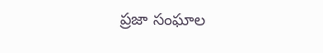ప్రజా సంఘాల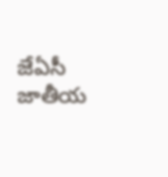జేఏసీ జాతీయ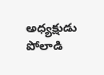అధ్యక్షుడు పోలాడి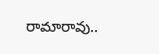రామారావు..